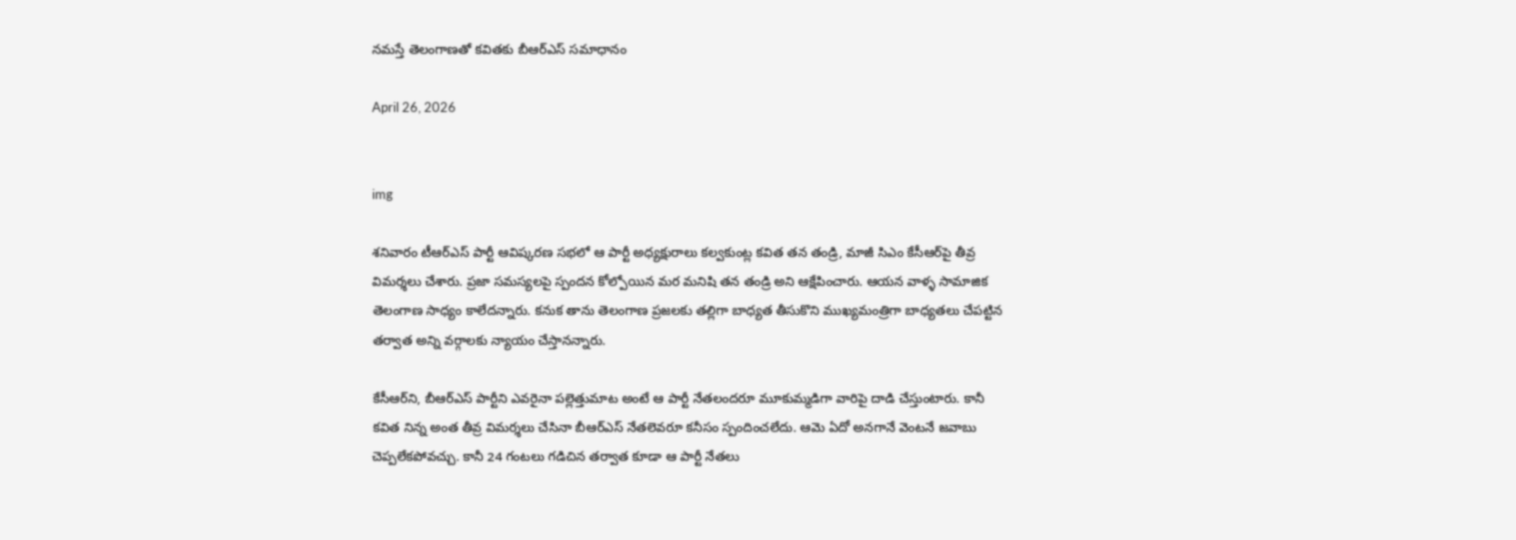నమస్తే తెలంగాణతో కవితకు బీఆర్ఎస్‌ సమాధానం

April 26, 2026


img

శనివారం టీఆర్ఎస్‌ పార్టీ ఆవిష్కరణ సభలో ఆ పార్టీ అధ్యక్షురాలు కల్వకుంట్ల కవిత తన తండ్రి, మాజీ సిఎం కేసీఆర్‌పై తీవ్ర విమర్శలు చేశారు. ప్రజా సమస్యలపై స్పందన కోల్పోయిన మర మనిషి తన తండ్రి అని ఆక్షేపించారు. ఆయన వాళ్ళ సామాజిక తెలంగాణ సాధ్యం కాలేదన్నారు. కనుక తాను తెలంగాణ ప్రజలకు తల్లిగా బాధ్యత తీసుకొని ముఖ్యమంత్రిగా బాధ్యతలు చేపట్టిన తర్వాత అన్ని వర్గాలకు న్యాయం చేస్తానన్నారు.

కేసీఆర్‌ని, బీఆర్ఎస్‌ పార్టీని ఎవరైనా పల్లెత్తుమాట అంటే ఆ పార్టీ నేతలందరూ మూకుమ్మడిగా వారిపై దాడి చేస్తుంటారు. కానీ కవిత నిన్న అంత తీవ్ర విమర్శలు చేసినా బీఆర్ఎస్‌ నేతలెవరూ కనీసం స్పందించలేదు. ఆమె ఏదో అనగానే వెంటనే జవాబు చెప్పలేకపోవచ్చు. కానీ 24 గంటలు గడిచిన తర్వాత కూడా ఆ పార్టీ నేతలు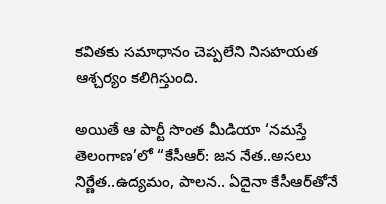కవితకు సమాధానం చెప్పలేని నిసహయత ఆశ్చర్యం కలిగిస్తుంది.

అయితే ఆ పార్టీ సొంత మీడియా ‘నమస్తే తెలంగాణ’లో “కేసీఆర్‌: జన నేత..అసలు నిర్ణేత..ఉద్యమం, పాలన.. ఏదైనా కేసీఆర్‌తోనే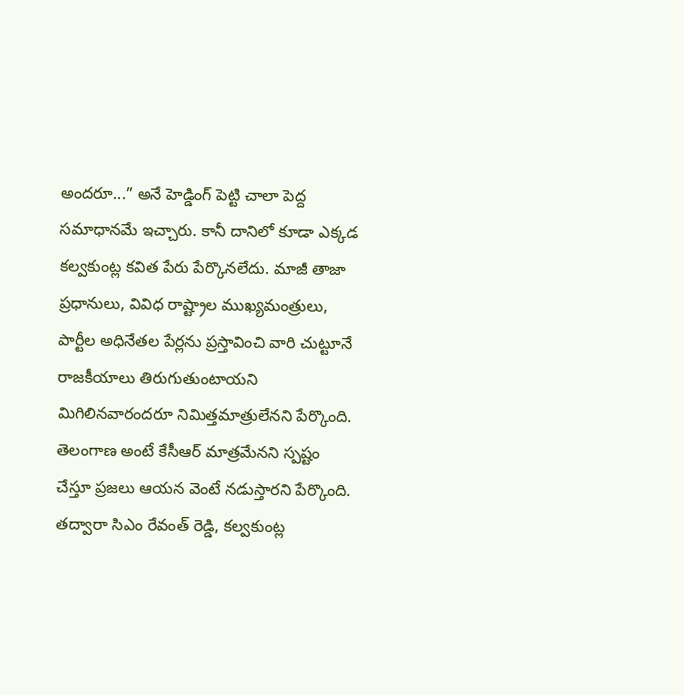అందరూ...” అనే హెడ్డింగ్ పెట్టి చాలా పెద్ద సమాధానమే ఇచ్చారు. కానీ దానిలో కూడా ఎక్కడ కల్వకుంట్ల కవిత పేరు పేర్కొనలేదు. మాజీ తాజా ప్రధానులు, వివిధ రాష్ట్రాల ముఖ్యమంత్రులు, పార్టీల అధినేతల పేర్లను ప్రస్తావించి వారి చుట్టూనే రాజకీయాలు తిరుగుతుంటాయని మిగిలినవారందరూ నిమిత్తమాత్రులేనని పేర్కొంది. తెలంగాణ అంటే కేసీఆర్‌ మాత్రమేనని స్పష్టం చేస్తూ ప్రజలు ఆయన వెంటే నడుస్తారని పేర్కొంది. తద్వారా సిఎం రేవంత్ రెడ్డి, కల్వకుంట్ల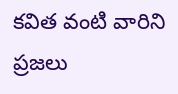కవిత వంటి వారిని ప్రజలు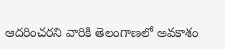ఆదరించరని వారికి తెలంగాణలో అవకాశం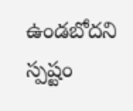ఉండబోదని స్పష్టం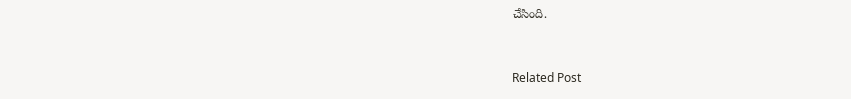చేసింది.


Related Post